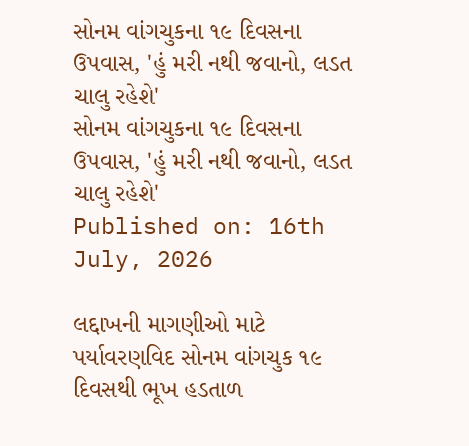સોનમ વાંગચુકના ૧૯ દિવસના ઉપવાસ, 'હું મરી નથી જવાનો, લડત ચાલુ રહેશે'
સોનમ વાંગચુકના ૧૯ દિવસના ઉપવાસ, 'હું મરી નથી જવાનો, લડત ચાલુ રહેશે'
Published on: 16th July, 2026

લદ્દાખની માગણીઓ માટે પર્યાવરણવિદ સોનમ વાંગચુક ૧૯ દિવસથી ભૂખ હડતાળ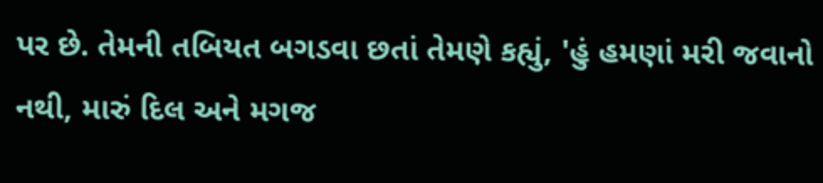પર છે. તેમની તબિયત બગડવા છતાં તેમણે કહ્યું, 'હું હમણાં મરી જવાનો નથી, મારું દિલ અને મગજ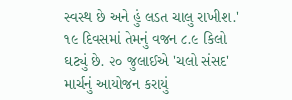સ્વસ્થ છે અને હું લડત ચાલુ રાખીશ.' ૧૯ દિવસમાં તેમનું વજન ૮.૯ કિલો ઘટ્યું છે. ૨૦ જુલાઈએ 'ચલો સંસદ' માર્ચનું આયોજન કરાયું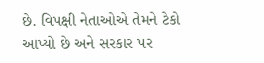છે. વિપક્ષી નેતાઓએ તેમને ટેકો આપ્યો છે અને સરકાર પર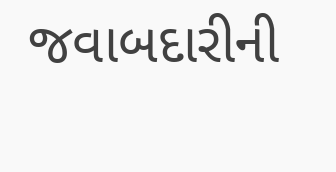જવાબદારીની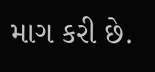માગ કરી છે.